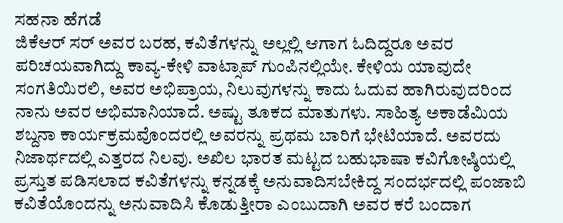ಸಹನಾ ಹೆಗಡೆ
ಜಿಕೆಆರ್ ಸರ್ ಅವರ ಬರಹ, ಕವಿತೆಗಳನ್ನು ಅಲ್ಲಲ್ಲಿ ಆಗಾಗ ಓದಿದ್ದರೂ ಅವರ ಪರಿಚಯವಾಗಿದ್ದು ಕಾವ್ಯ-ಕೇಳಿ ವಾಟ್ಸಾಪ್ ಗುಂಪಿನಲ್ಲಿಯೇ. ಕೇಳಿಯ ಯಾವುದೇ ಸಂಗತಿಯಿರಲಿ, ಅವರ ಅಭಿಪ್ರಾಯ, ನಿಲುವುಗಳನ್ನು ಕಾದು ಓದುವ ಹಾಗಿರುವುದರಿಂದ ನಾನು ಅವರ ಅಭಿಮಾನಿಯಾದೆ. ಅಷ್ಟು ತೂಕದ ಮಾತುಗಳು. ಸಾಹಿತ್ಯ ಅಕಾಡೆಮಿಯ ಶಬ್ದನಾ ಕಾರ್ಯಕ್ರಮವೊಂದರಲ್ಲಿ ಅವರನ್ನು ಪ್ರಥಮ ಬಾರಿಗೆ ಭೇಟಿಯಾದೆ. ಅವರದು ನಿಜಾರ್ಥದಲ್ಲಿ ಎತ್ತರದ ನಿಲವು. ಅಖಿಲ ಭಾರತ ಮಟ್ಟದ ಬಹುಭಾಷಾ ಕವಿಗೋಷ್ಠಿಯಲ್ಲಿ ಪ್ರಸ್ತುತ ಪಡಿಸಲಾದ ಕವಿತೆಗಳನ್ನು ಕನ್ನಡಕ್ಕೆ ಅನುವಾದಿಸಬೇಕಿದ್ದ ಸಂದರ್ಭದಲ್ಲಿ ಪಂಜಾಬಿ ಕವಿತೆಯೊಂದನ್ನು ಅನುವಾದಿಸಿ ಕೊಡುತ್ತೀರಾ ಎಂಬುದಾಗಿ ಅವರ ಕರೆ ಬಂದಾಗ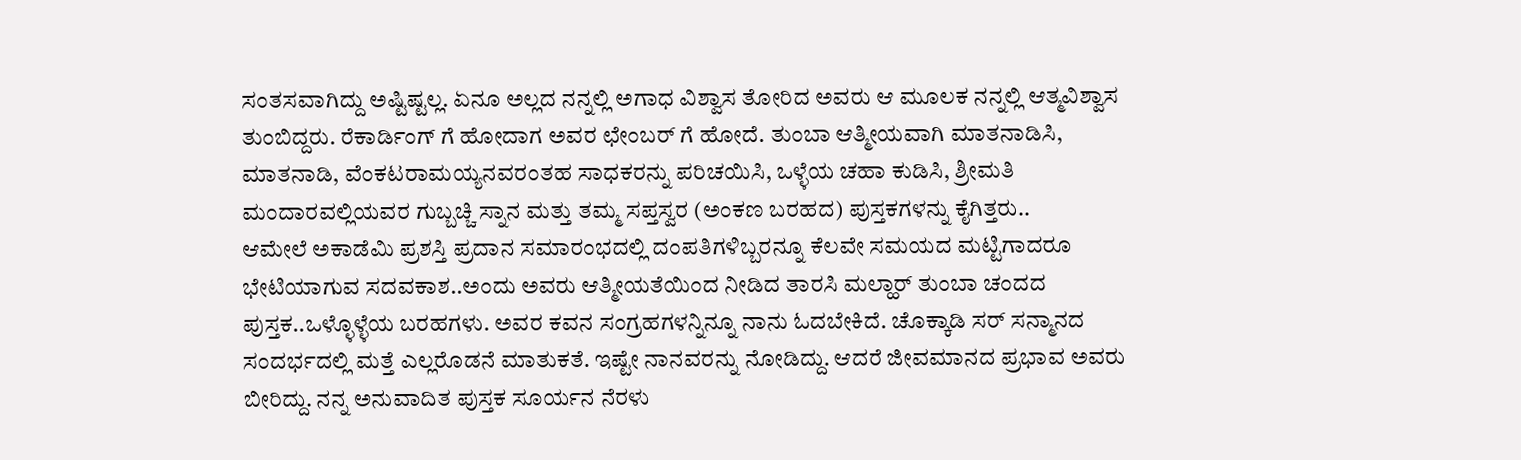ಸಂತಸವಾಗಿದ್ದು ಅಷ್ಟಿಷ್ಟಲ್ಲ. ಏನೂ ಅಲ್ಲದ ನನ್ನಲ್ಲಿ ಅಗಾಧ ವಿಶ್ವಾಸ ತೋರಿದ ಅವರು ಆ ಮೂಲಕ ನನ್ನಲ್ಲಿ ಆತ್ಮವಿಶ್ವಾಸ ತುಂಬಿದ್ದರು. ರೆಕಾರ್ಡಿಂಗ್ ಗೆ ಹೋದಾಗ ಅವರ ಛೇಂಬರ್ ಗೆ ಹೋದೆ. ತುಂಬಾ ಆತ್ಮೀಯವಾಗಿ ಮಾತನಾಡಿಸಿ, ಮಾತನಾಡಿ, ವೆಂಕಟರಾಮಯ್ಯನವರಂತಹ ಸಾಧಕರನ್ನು ಪರಿಚಯಿಸಿ, ಒಳ್ಳೆಯ ಚಹಾ ಕುಡಿಸಿ, ಶ್ರೀಮತಿ ಮಂದಾರವಲ್ಲಿಯವರ ಗುಬ್ಬಚ್ಚಿ ಸ್ನಾನ ಮತ್ತು ತಮ್ಮ ಸಪ್ತಸ್ವರ (ಅಂಕಣ ಬರಹದ) ಪುಸ್ತಕಗಳನ್ನು ಕೈಗಿತ್ತರು..
ಆಮೇಲೆ ಅಕಾಡೆಮಿ ಪ್ರಶಸ್ತಿ ಪ್ರದಾನ ಸಮಾರಂಭದಲ್ಲಿ ದಂಪತಿಗಳಿಬ್ಬರನ್ನೂ ಕೆಲವೇ ಸಮಯದ ಮಟ್ಟಿಗಾದರೂ ಭೇಟಿಯಾಗುವ ಸದವಕಾಶ..ಅಂದು ಅವರು ಆತ್ಮೀಯತೆಯಿಂದ ನೀಡಿದ ತಾರಸಿ ಮಲ್ಹಾರ್ ತುಂಬಾ ಚಂದದ ಪುಸ್ತಕ..ಒಳ್ಳೊಳ್ಳೆಯ ಬರಹಗಳು. ಅವರ ಕವನ ಸಂಗ್ರಹಗಳನ್ನಿನ್ನೂ ನಾನು ಓದಬೇಕಿದೆ. ಚೊಕ್ಕಾಡಿ ಸರ್ ಸನ್ಮಾನದ ಸಂದರ್ಭದಲ್ಲಿ ಮತ್ತೆ ಎಲ್ಲರೊಡನೆ ಮಾತುಕತೆ. ಇಷ್ಟೇ ನಾನವರನ್ನು ನೋಡಿದ್ದು. ಆದರೆ ಜೀವಮಾನದ ಪ್ರಭಾವ ಅವರು ಬೀರಿದ್ದು. ನನ್ನ ಅನುವಾದಿತ ಪುಸ್ತಕ ಸೂರ್ಯನ ನೆರಳು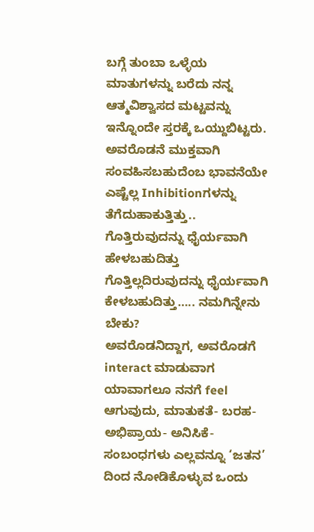ಬಗ್ಗೆ ತುಂಬಾ ಒಳ್ಳೆಯ ಮಾತುಗಳನ್ನು ಬರೆದು ನನ್ನ ಆತ್ಮವಿಶ್ವಾಸದ ಮಟ್ಟವನ್ನು ಇನ್ನೊಂದೇ ಸ್ತರಕ್ಕೆ ಒಯ್ದುಬಿಟ್ಟರು. ಅವರೊಡನೆ ಮುಕ್ತವಾಗಿ ಸಂವಹಿಸಬಹುದೆಂಬ ಭಾವನೆಯೇ ಎಷ್ಟೆಲ್ಲ Inhibitionಗಳನ್ನು ತೆಗೆದುಹಾಕುತ್ತಿತ್ತು.. ಗೊತ್ತಿರುವುದನ್ನು ಧೈರ್ಯವಾಗಿ ಹೇಳಬಹುದಿತ್ತು
ಗೊತ್ತಿಲ್ಲದಿರುವುದನ್ನು ಧೈರ್ಯವಾಗಿ ಕೇಳಬಹುದಿತ್ತು….. ನಮಗಿನ್ನೇನು ಬೇಕು?
ಅವರೊಡನಿದ್ದಾಗ, ಅವರೊಡಗೆ interact ಮಾಡುವಾಗ ಯಾವಾಗಲೂ ನನಗೆ feel ಆಗುವುದು, ಮಾತುಕತೆ- ಬರಹ- ಅಭಿಪ್ರಾಯ- ಅನಿಸಿಕೆ- ಸಂಬಂಧಗಳು ಎಲ್ಲವನ್ನೂ ‘ಜತನ’ ದಿಂದ ನೋಡಿಕೊಳ್ಳುವ ಒಂದು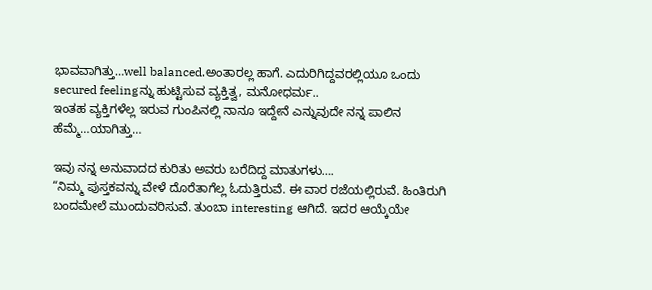ಭಾವವಾಗಿತ್ತು…well balanced.ಅಂತಾರಲ್ಲ ಹಾಗೆ. ಎದುರಿಗಿದ್ದವರಲ್ಲಿಯೂ ಒಂದು secured feelingನ್ನು ಹುಟ್ಟಿಸುವ ವ್ಯಕ್ತಿತ್ವ, ಮನೋಧರ್ಮ..
ಇಂತಹ ವ್ಯಕ್ತಿಗಳೆಲ್ಲ ಇರುವ ಗುಂಪಿನಲ್ಲಿ ನಾನೂ ಇದ್ದೇನೆ ಎನ್ನುವುದೇ ನನ್ನ ಪಾಲಿನ ಹೆಮ್ಮೆ…ಯಾಗಿತ್ತು…

ಇವು ನನ್ನ ಅನುವಾದದ ಕುರಿತು ಅವರು ಬರೆದಿದ್ದ ಮಾತುಗಳು….
“ನಿಮ್ಮ ಪುಸ್ತಕವನ್ನು ವೇಳೆ ದೊರೆತಾಗೆಲ್ಲ ಓದುತ್ತಿರುವೆ. ಈ ವಾರ ರಜೆಯಲ್ಲಿರುವೆ. ಹಿಂತಿರುಗಿ ಬಂದಮೇಲೆ ಮುಂದುವರಿಸುವೆ. ತುಂಬಾ interesting ಆಗಿದೆ. ಇದರ ಆಯ್ಕೆಯೇ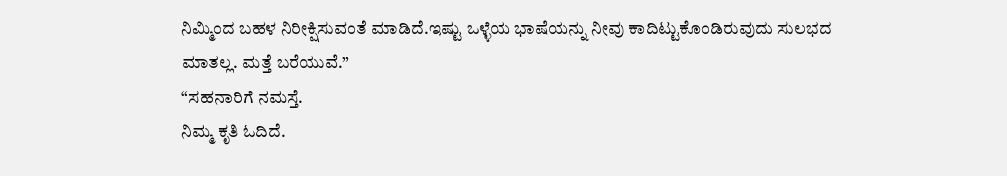ನಿಮ್ಮಿಂದ ಬಹಳ ನಿರೀಕ್ಷಿಸುವಂತೆ ಮಾಡಿದೆ.ಇಷ್ಟು ಒಳ್ಳೆಯ ಭಾಷೆಯನ್ನು ನೀವು ಕಾದಿಟ್ಟುಕೊಂಡಿರುವುದು ಸುಲಭದ ಮಾತಲ್ಲ. ಮತ್ತೆ ಬರೆಯುವೆ.”
“ಸಹನಾರಿಗೆ ನಮಸ್ತೆ.
ನಿಮ್ಮ ಕೃತಿ ಓದಿದೆ.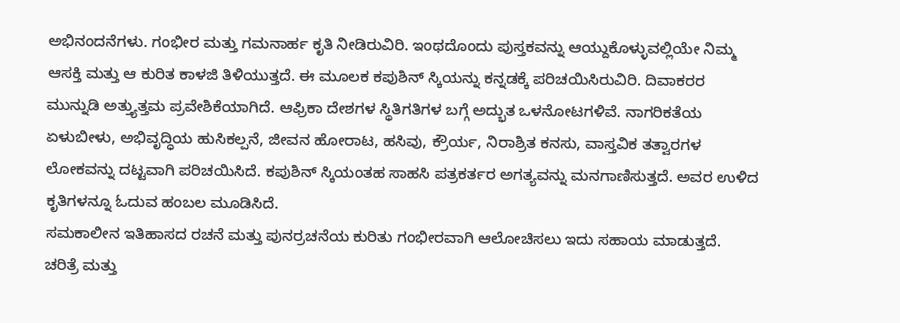ಅಭಿನಂದನೆಗಳು. ಗಂಭೀರ ಮತ್ತು ಗಮನಾರ್ಹ ಕೃತಿ ನೀಡಿರುವಿರಿ. ಇಂಥದೊಂದು ಪುಸ್ತಕವನ್ನು ಆಯ್ದುಕೊಳ್ಳುವಲ್ಲಿಯೇ ನಿಮ್ಮ ಆಸಕ್ತಿ ಮತ್ತು ಆ ಕುರಿತ ಕಾಳಜಿ ತಿಳಿಯುತ್ತದೆ. ಈ ಮೂಲಕ ಕಪುಶಿನ್ ಸ್ಕಿಯನ್ನು ಕನ್ನಡಕ್ಕೆ ಪರಿಚಯಿಸಿರುವಿರಿ. ದಿವಾಕರರ ಮುನ್ನುಡಿ ಅತ್ತ್ಯುತ್ತಮ ಪ್ರವೇಶಿಕೆಯಾಗಿದೆ. ಆಫ್ರಿಕಾ ದೇಶಗಳ ಸ್ಥಿತಿಗತಿಗಳ ಬಗ್ಗೆ ಅದ್ಭುತ ಒಳನೋಟಗಳಿವೆ. ನಾಗರಿಕತೆಯ ಏಳುಬೀಳು, ಅಭಿವೃದ್ಧಿಯ ಹುಸಿಕಲ್ಪನೆ, ಜೀವನ ಹೋರಾಟ, ಹಸಿವು, ಕ್ರೌರ್ಯ, ನಿರಾಶ್ರಿತ ಕನಸು, ವಾಸ್ತವಿಕ ತತ್ವಾರಗಳ ಲೋಕವನ್ನು ದಟ್ಟವಾಗಿ ಪರಿಚಯಿಸಿದೆ. ಕಪುಶಿನ್ ಸ್ಕಿಯಂತಹ ಸಾಹಸಿ ಪತ್ರಕರ್ತರ ಅಗತ್ಯವನ್ನು ಮನಗಾಣಿಸುತ್ತದೆ. ಅವರ ಉಳಿದ ಕೃತಿಗಳನ್ನೂ ಓದುವ ಹಂಬಲ ಮೂಡಿಸಿದೆ.
ಸಮಕಾಲೀನ ಇತಿಹಾಸದ ರಚನೆ ಮತ್ತು ಪುನರ್ರಚನೆಯ ಕುರಿತು ಗಂಭೀರವಾಗಿ ಆಲೋಚಿಸಲು ಇದು ಸಹಾಯ ಮಾಡುತ್ತದೆ. ಚರಿತ್ರೆ ಮತ್ತು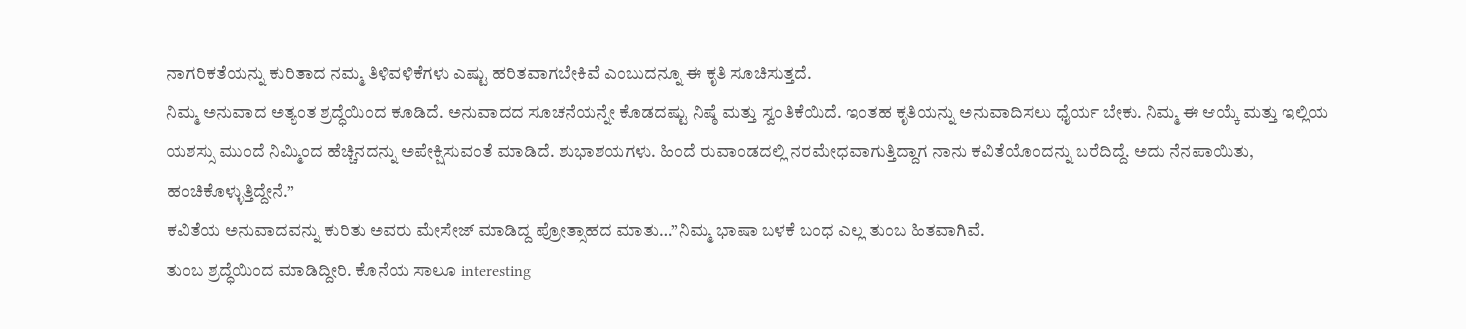ನಾಗರಿಕತೆಯನ್ನು ಕುರಿತಾದ ನಮ್ಮ ತಿಳಿವಳಿಕೆಗಳು ಎಷ್ಟು ಹರಿತವಾಗಬೇಕಿವೆ ಎಂಬುದನ್ನೂ ಈ ಕೃತಿ ಸೂಚಿಸುತ್ತದೆ.
ನಿಮ್ಮ ಅನುವಾದ ಅತ್ಯಂತ ಶ್ರದ್ಧೆಯಿಂದ ಕೂಡಿದೆ. ಅನುವಾದದ ಸೂಚನೆಯನ್ನೇ ಕೊಡದಷ್ಟು ನಿಷ್ಠೆ ಮತ್ತು ಸ್ವಂತಿಕೆಯಿದೆ. ಇಂತಹ ಕೃತಿಯನ್ನು ಅನುವಾದಿಸಲು ಧೈರ್ಯ ಬೇಕು. ನಿಮ್ಮ ಈ ಆಯ್ಕೆ ಮತ್ತು ಇಲ್ಲಿಯ ಯಶಸ್ಸು ಮುಂದೆ ನಿಮ್ಮಿಂದ ಹೆಚ್ಚಿನದನ್ನು ಅಪೇಕ್ಷಿಸುವಂತೆ ಮಾಡಿದೆ. ಶುಭಾಶಯಗಳು. ಹಿಂದೆ ರುವಾಂಡದಲ್ಲಿ ನರಮೇಧವಾಗುತ್ತಿದ್ದಾಗ ನಾನು ಕವಿತೆಯೊಂದನ್ನು ಬರೆದಿದ್ದೆ. ಅದು ನೆನಪಾಯಿತು, ಹಂಚಿಕೊಳ್ಳುತ್ತಿದ್ದೇನೆ.”
ಕವಿತೆಯ ಅನುವಾದವನ್ನು ಕುರಿತು ಅವರು ಮೇಸೇಜ್ ಮಾಡಿದ್ದ ಪ್ರೋತ್ಸಾಹದ ಮಾತು…”ನಿಮ್ಮ ಭಾಷಾ ಬಳಕೆ ಬಂಧ ಎಲ್ಲ ತುಂಬ ಹಿತವಾಗಿವೆ.
ತುಂಬ ಶ್ರದ್ಧೆಯಿಂದ ಮಾಡಿದ್ದೀರಿ. ಕೊನೆಯ ಸಾಲೂ interesting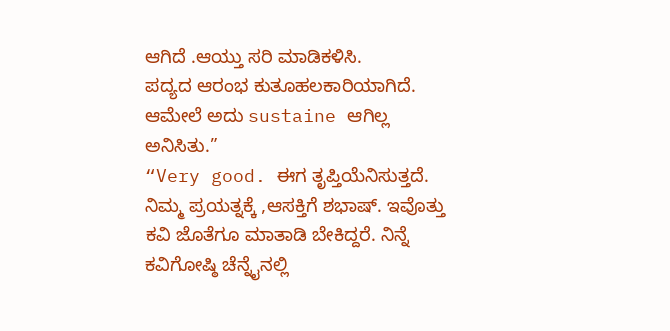ಆಗಿದೆ .ಆಯ್ತು ಸರಿ ಮಾಡಿಕಳಿಸಿ.
ಪದ್ಯದ ಆರಂಭ ಕುತೂಹಲಕಾರಿಯಾಗಿದೆ. ಆಮೇಲೆ ಅದು sustaine ಆಗಿಲ್ಲ ಅನಿಸಿತು.”
“Very good. ಈಗ ತೃಪ್ತಿಯೆನಿಸುತ್ತದೆ. ನಿಮ್ಮ ಪ್ರಯತ್ನಕ್ಕೆ ,ಆಸಕ್ತಿಗೆ ಶಭಾಷ್. ಇವೊತ್ತು ಕವಿ ಜೊತೆಗೂ ಮಾತಾಡಿ ಬೇಕಿದ್ದರೆ. ನಿನ್ನೆ ಕವಿಗೋಷ್ಠಿ ಚೆನ್ನೈನಲ್ಲಿ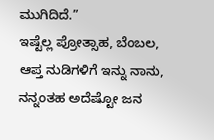ಮುಗಿದಿದೆ.”
ಇಷ್ಟೆಲ್ಲ ಪ್ರೋತ್ಸಾಹ, ಬೆಂಬಲ, ಆಪ್ತ ನುಡಿಗಳಿಗೆ ಇನ್ನು ನಾನು, ನನ್ನಂತಹ ಅದೆಷ್ಟೋ ಜನ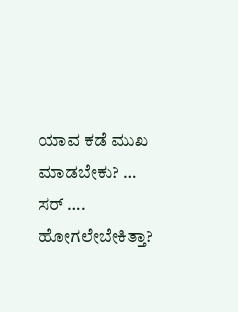ಯಾವ ಕಡೆ ಮುಖ ಮಾಡಬೇಕು? …
ಸರ್ ….
ಹೋಗಲೇಬೇಕಿತ್ತಾ?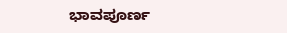ಭಾವಪೂರ್ಣ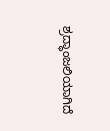ಶ್ರದ್ಧಾಂಜಲಿಯಾಗಿದೆ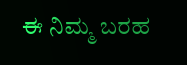ಈ ನಿಮ್ಮ ಬರಹ